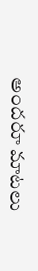అందరూ మాటలు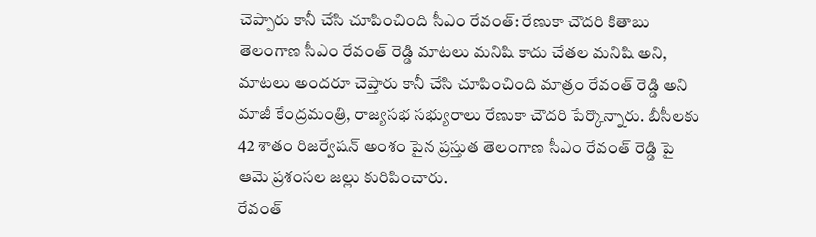చెప్పారు కానీ చేసి చూపించింది సీఎం రేవంత్: రేణుకా చౌదరి కితాబు
తెలంగాణ సీఎం రేవంత్ రెడ్డి మాటలు మనిషి కాదు చేతల మనిషి అని, మాటలు అందరూ చెప్తారు కానీ చేసి చూపించింది మాత్రం రేవంత్ రెడ్డి అని మాజీ కేంద్రమంత్రి, రాజ్యసభ సభ్యురాలు రేణుకా చౌదరి పేర్కొన్నారు. బీసీలకు 42 శాతం రిజర్వేషన్ అంశం పైన ప్రస్తుత తెలంగాణ సీఎం రేవంత్ రెడ్డి పై ఆమె ప్రశంసల జల్లు కురిపించారు.
రేవంత్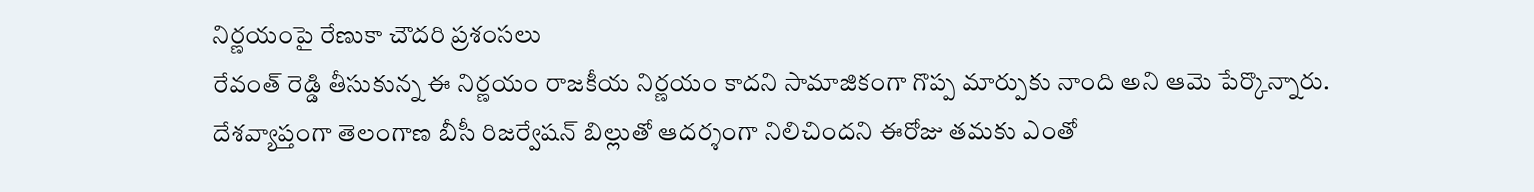నిర్ణయంపై రేణుకా చౌదరి ప్రశంసలు
రేవంత్ రెడ్డి తీసుకున్న ఈ నిర్ణయం రాజకీయ నిర్ణయం కాదని సామాజికంగా గొప్ప మార్పుకు నాంది అని ఆమె పేర్కొన్నారు. దేశవ్యాప్తంగా తెలంగాణ బీసీ రిజర్వేషన్ బిల్లుతో ఆదర్శంగా నిలిచిందని ఈరోజు తమకు ఎంతో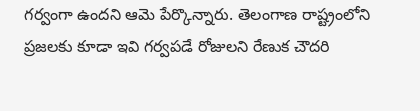గర్వంగా ఉందని ఆమె పేర్కొన్నారు. తెలంగాణ రాష్ట్రంలోని ప్రజలకు కూడా ఇవి గర్వపడే రోజులని రేణుక చౌదరి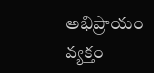అభిప్రాయం వ్యక్తం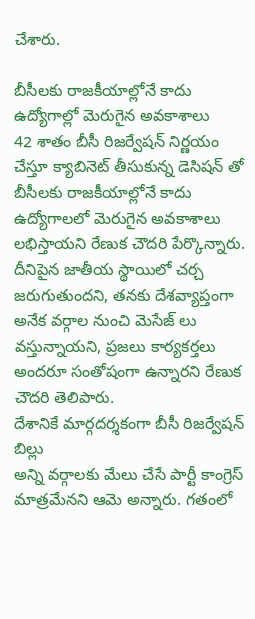చేశారు.

బీసీలకు రాజకీయాల్లోనే కాదు ఉద్యోగాల్లో మెరుగైన అవకాశాలు
42 శాతం బీసీ రిజర్వేషన్ నిర్ణయం చేస్తూ క్యాబినెట్ తీసుకున్న డెసిషన్ తో బీసీలకు రాజకీయాల్లోనే కాదు ఉద్యోగాలలో మెరుగైన అవకాశాలు లభిస్తాయని రేణుక చౌదరి పేర్కొన్నారు. దీనిపైన జాతీయ స్థాయిలో చర్చ జరుగుతుందని, తనకు దేశవ్యాప్తంగా అనేక వర్గాల నుంచి మెసేజ్ లు వస్తున్నాయని, ప్రజలు కార్యకర్తలు అందరూ సంతోషంగా ఉన్నారని రేణుక చౌదరి తెలిపారు.
దేశానికే మార్గదర్శకంగా బీసీ రిజర్వేషన్ బిల్లు
అన్ని వర్గాలకు మేలు చేసే పార్టీ కాంగ్రెస్ మాత్రమేనని ఆమె అన్నారు. గతంలో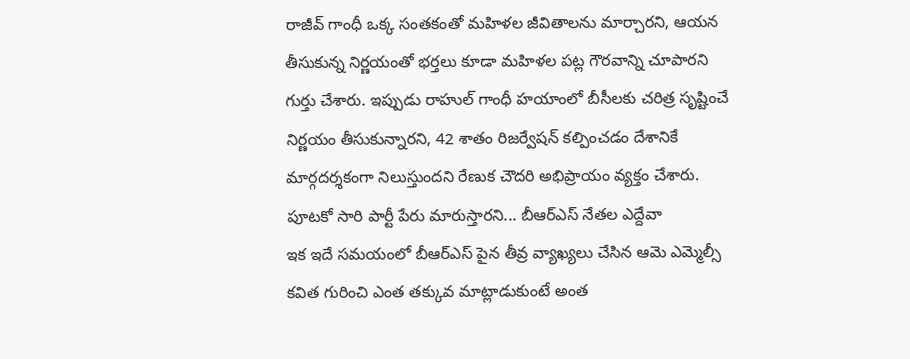రాజీవ్ గాంధీ ఒక్క సంతకంతో మహిళల జీవితాలను మార్చారని, ఆయన తీసుకున్న నిర్ణయంతో భర్తలు కూడా మహిళల పట్ల గౌరవాన్ని చూపారని గుర్తు చేశారు. ఇప్పుడు రాహుల్ గాంధీ హయాంలో బీసీలకు చరిత్ర సృష్టించే నిర్ణయం తీసుకున్నారని, 42 శాతం రిజర్వేషన్ కల్పించడం దేశానికే మార్గదర్శకంగా నిలుస్తుందని రేణుక చౌదరి అభిప్రాయం వ్యక్తం చేశారు.
పూటకో సారి పార్టీ పేరు మారుస్తారని... బీఆర్ఎస్ నేతల ఎద్దేవా
ఇక ఇదే సమయంలో బీఆర్ఎస్ పైన తీవ్ర వ్యాఖ్యలు చేసిన ఆమె ఎమ్మెల్సీ కవిత గురించి ఎంత తక్కువ మాట్లాడుకుంటే అంత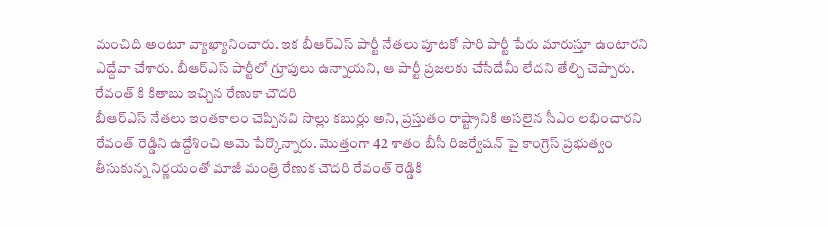మంచిది అంటూ వ్యాఖ్యానించారు. ఇక బీఆర్ఎస్ పార్టీ నేతలు పూటకో సారి పార్టీ పేరు మారుస్తూ ఉంటారని ఎద్దేవా చేశారు. బీఆర్ఎస్ పార్టీలో గ్రూపులు ఉన్నాయని, ఆ పార్టీ ప్రజలకు చేసేదేమీ లేదని తేల్చి చెప్పారు.
రేవంత్ కి కితాబు ఇచ్చిన రేణుకా చౌదరి
బీఆర్ఎస్ నేతలు ఇంతకాలం చెప్పినవి సొల్లు కబుర్లు అని, ప్రస్తుతం రాష్ట్రానికి అసలైన సీఎం లభించారని రేవంత్ రెడ్డిని ఉద్దేశించి ఆమె పేర్కొన్నారు. మొత్తంగా 42 శాతం బీసీ రిజర్వేషన్ పై కాంగ్రెస్ ప్రభుత్వం తీసుకున్న నిర్ణయంతో మాజీ మంత్రి రేణుక చౌదరి రేవంత్ రెడ్డికి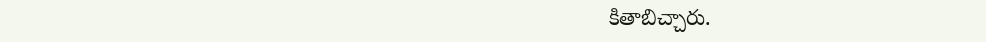కితాబిచ్చారు.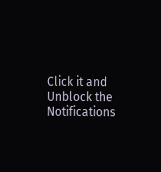Click it and Unblock the Notifications